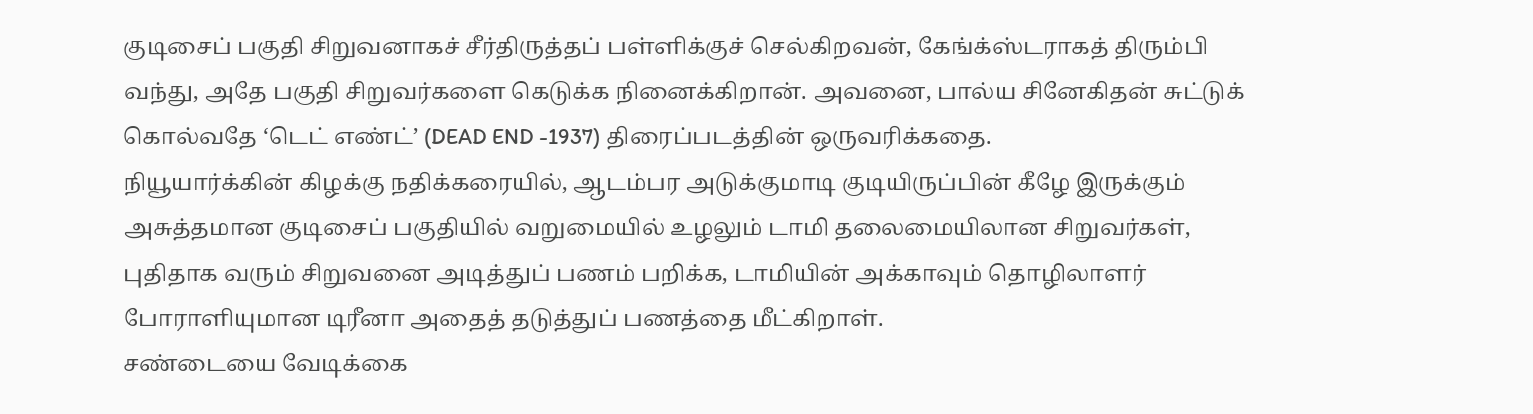குடிசைப் பகுதி சிறுவனாகச் சீர்திருத்தப் பள்ளிக்குச் செல்கிறவன், கேங்க்ஸ்டராகத் திரும்பி வந்து, அதே பகுதி சிறுவர்களை கெடுக்க நினைக்கிறான். அவனை, பால்ய சினேகிதன் சுட்டுக் கொல்வதே ‘டெட் எண்ட்’ (DEAD END -1937) திரைப்படத்தின் ஒருவரிக்கதை.
நியூயார்க்கின் கிழக்கு நதிக்கரையில், ஆடம்பர அடுக்குமாடி குடியிருப்பின் கீழே இருக்கும் அசுத்தமான குடிசைப் பகுதியில் வறுமையில் உழலும் டாமி தலைமையிலான சிறுவர்கள், புதிதாக வரும் சிறுவனை அடித்துப் பணம் பறிக்க, டாமியின் அக்காவும் தொழிலாளர் போராளியுமான டிரீனா அதைத் தடுத்துப் பணத்தை மீட்கிறாள்.
சண்டையை வேடிக்கை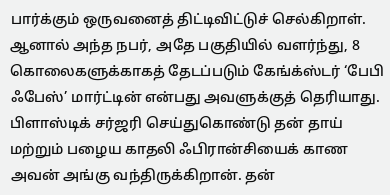பார்க்கும் ஒருவனைத் திட்டிவிட்டுச் செல்கிறாள். ஆனால் அந்த நபர், அதே பகுதியில் வளர்ந்து, 8 கொலைகளுக்காகத் தேடப்படும் கேங்க்ஸ்டர் ‘பேபி ஃபேஸ்’ மார்ட்டின் என்பது அவளுக்குத் தெரியாது.
பிளாஸ்டிக் சர்ஜரி செய்துகொண்டு தன் தாய் மற்றும் பழைய காதலி ஃபிரான்சியைக் காண அவன் அங்கு வந்திருக்கிறான். தன்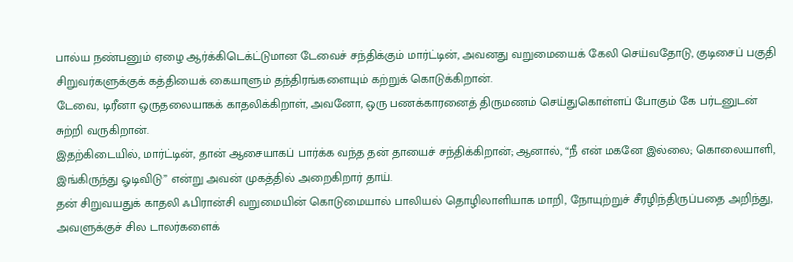பால்ய நண்பனும் ஏழை ஆர்க்கிடெக்ட்டுமான டேவைச் சந்திக்கும் மார்ட்டின், அவனது வறுமையைக் கேலி செய்வதோடு, குடிசைப் பகுதி சிறுவர்களுக்குக் கத்தியைக் கையாளும் தந்திரங்களையும் கற்றுக் கொடுக்கிறான்.
டேவை, டிரீனா ஒருதலையாகக் காதலிக்கிறாள், அவனோ, ஒரு பணக்காரனைத் திருமணம் செய்துகொள்ளப் போகும் கே பர்டனுடன் சுற்றி வருகிறான்.
இதற்கிடையில், மார்ட்டின், தான் ஆசையாகப் பார்க்க வந்த தன் தாயைச் சந்திக்கிறான்; ஆனால், “நீ என் மகனே இல்லை; கொலையாளி, இங்கிருந்து ஓடிவிடு” என்று அவன் முகத்தில் அறைகிறார் தாய்.
தன் சிறுவயதுக் காதலி ஃபிரான்சி வறுமையின் கொடுமையால் பாலியல் தொழிலாளியாக மாறி, நோயுற்றுச் சீரழிந்திருப்பதை அறிந்து, அவளுக்குச் சில டாலர்களைக்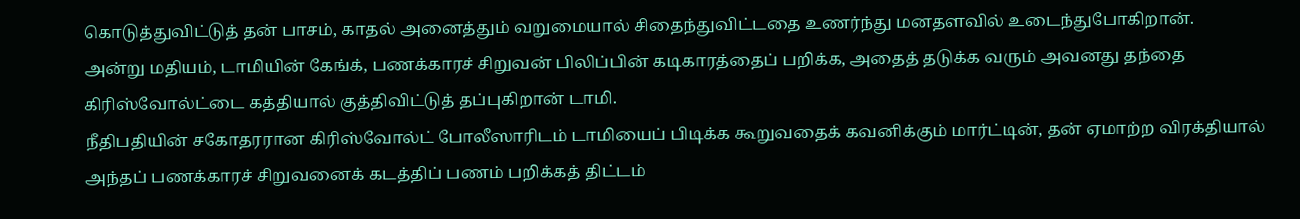கொடுத்துவிட்டுத் தன் பாசம், காதல் அனைத்தும் வறுமையால் சிதைந்துவிட்டதை உணர்ந்து மனதளவில் உடைந்துபோகிறான்.
அன்று மதியம், டாமியின் கேங்க், பணக்காரச் சிறுவன் பிலிப்பின் கடிகாரத்தைப் பறிக்க, அதைத் தடுக்க வரும் அவனது தந்தை கிரிஸ்வோல்ட்டை கத்தியால் குத்திவிட்டுத் தப்புகிறான் டாமி.
நீதிபதியின் சகோதரரான கிரிஸ்வோல்ட் போலீஸாரிடம் டாமியைப் பிடிக்க கூறுவதைக் கவனிக்கும் மார்ட்டின், தன் ஏமாற்ற விரக்தியால் அந்தப் பணக்காரச் சிறுவனைக் கடத்திப் பணம் பறிக்கத் திட்டம்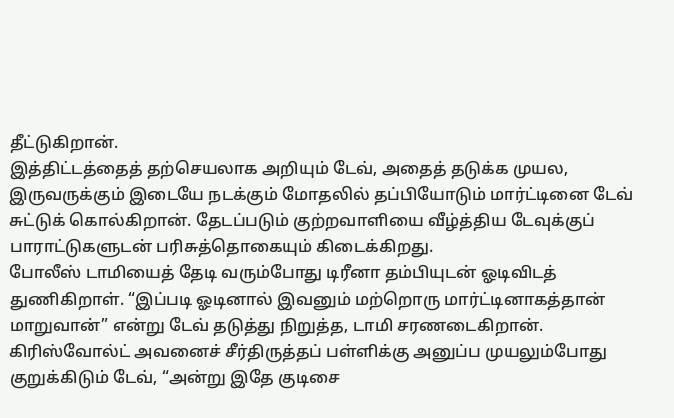தீட்டுகிறான்.
இத்திட்டத்தைத் தற்செயலாக அறியும் டேவ், அதைத் தடுக்க முயல, இருவருக்கும் இடையே நடக்கும் மோதலில் தப்பியோடும் மார்ட்டினை டேவ் சுட்டுக் கொல்கிறான். தேடப்படும் குற்றவாளியை வீழ்த்திய டேவுக்குப் பாராட்டுகளுடன் பரிசுத்தொகையும் கிடைக்கிறது.
போலீஸ் டாமியைத் தேடி வரும்போது டிரீனா தம்பியுடன் ஓடிவிடத் துணிகிறாள். “இப்படி ஓடினால் இவனும் மற்றொரு மார்ட்டினாகத்தான் மாறுவான்” என்று டேவ் தடுத்து நிறுத்த, டாமி சரணடைகிறான்.
கிரிஸ்வோல்ட் அவனைச் சீர்திருத்தப் பள்ளிக்கு அனுப்ப முயலும்போது குறுக்கிடும் டேவ், “அன்று இதே குடிசை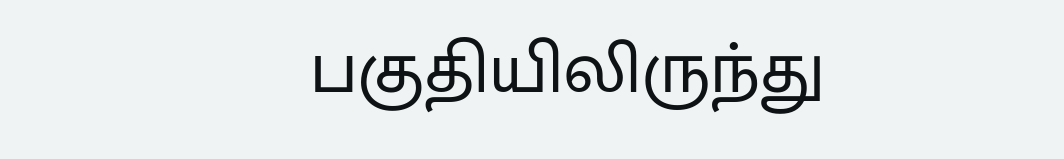பகுதியிலிருந்து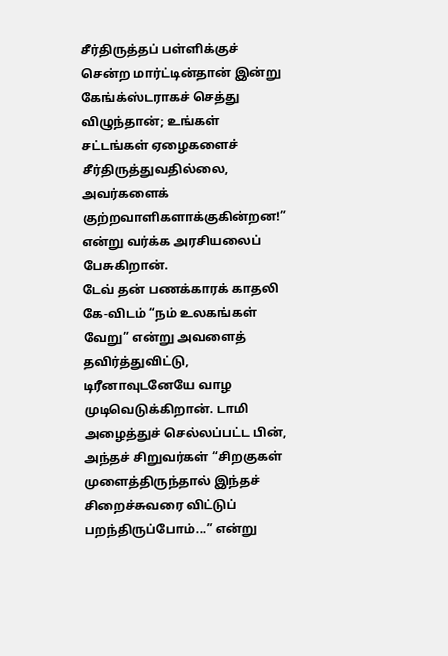சீர்திருத்தப் பள்ளிக்குச் சென்ற மார்ட்டின்தான் இன்று கேங்க்ஸ்டராகச் செத்து விழுந்தான்; உங்கள் சட்டங்கள் ஏழைகளைச் சீர்திருத்துவதில்லை, அவர்களைக் குற்றவாளிகளாக்குகின்றன!” என்று வர்க்க அரசியலைப் பேசுகிறான்.
டேவ் தன் பணக்காரக் காதலி கே-விடம் “நம் உலகங்கள் வேறு” என்று அவளைத் தவிர்த்துவிட்டு, டிரீனாவுடனேயே வாழ முடிவெடுக்கிறான். டாமி அழைத்துச் செல்லப்பட்ட பின், அந்தச் சிறுவர்கள் “சிறகுகள் முளைத்திருந்தால் இந்தச் சிறைச்சுவரை விட்டுப் பறந்திருப்போம்...” என்று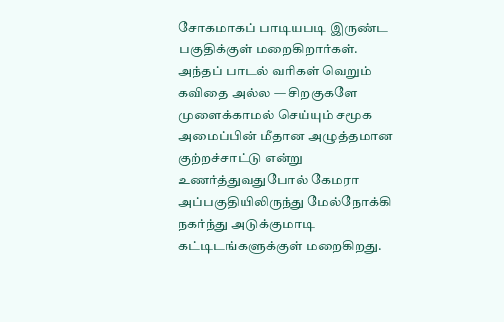சோகமாகப் பாடியபடி இருண்ட பகுதிக்குள் மறைகிறார்கள்.
அந்தப் பாடல் வரிகள் வெறும் கவிதை அல்ல — சிறகுகளே முளைக்காமல் செய்யும் சமூக அமைப்பின் மீதான அழுத்தமான குற்றச்சாட்டு என்று உணர்த்துவதுபோல் கேமரா அப்பகுதியிலிருந்து மேல்நோக்கி நகர்ந்து அடுக்குமாடி கட்டிடங்களுக்குள் மறைகிறது.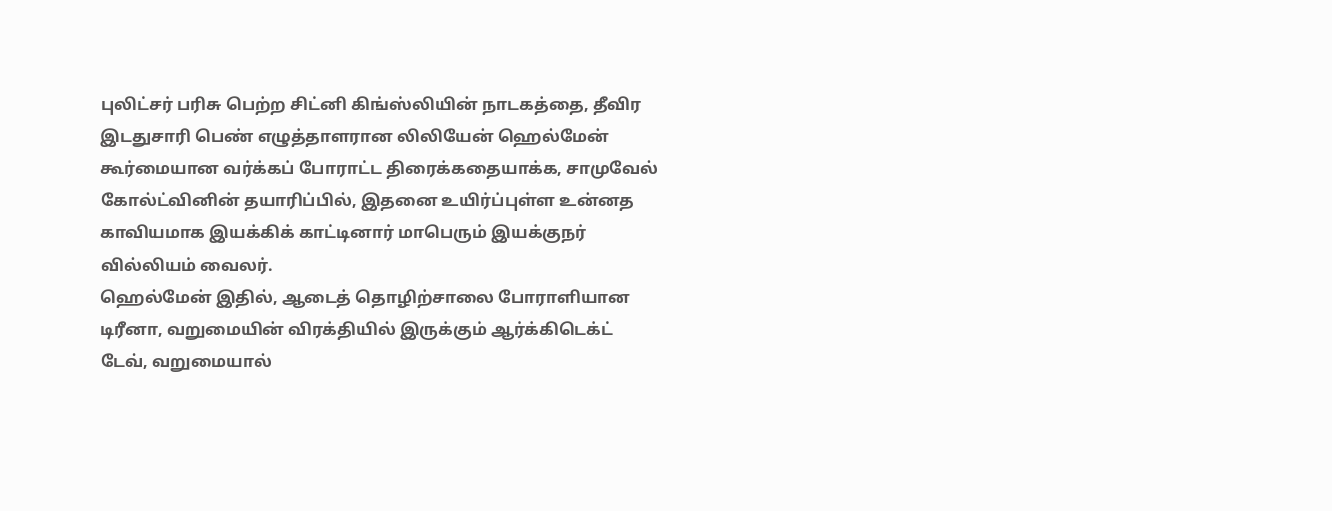புலிட்சர் பரிசு பெற்ற சிட்னி கிங்ஸ்லியின் நாடகத்தை, தீவிர இடதுசாரி பெண் எழுத்தாளரான லிலியேன் ஹெல்மேன் கூர்மையான வர்க்கப் போராட்ட திரைக்கதையாக்க, சாமுவேல் கோல்ட்வினின் தயாரிப்பில், இதனை உயிர்ப்புள்ள உன்னத காவியமாக இயக்கிக் காட்டினார் மாபெரும் இயக்குநர் வில்லியம் வைலர்.
ஹெல்மேன் இதில், ஆடைத் தொழிற்சாலை போராளியான டிரீனா, வறுமையின் விரக்தியில் இருக்கும் ஆர்க்கிடெக்ட் டேவ், வறுமையால்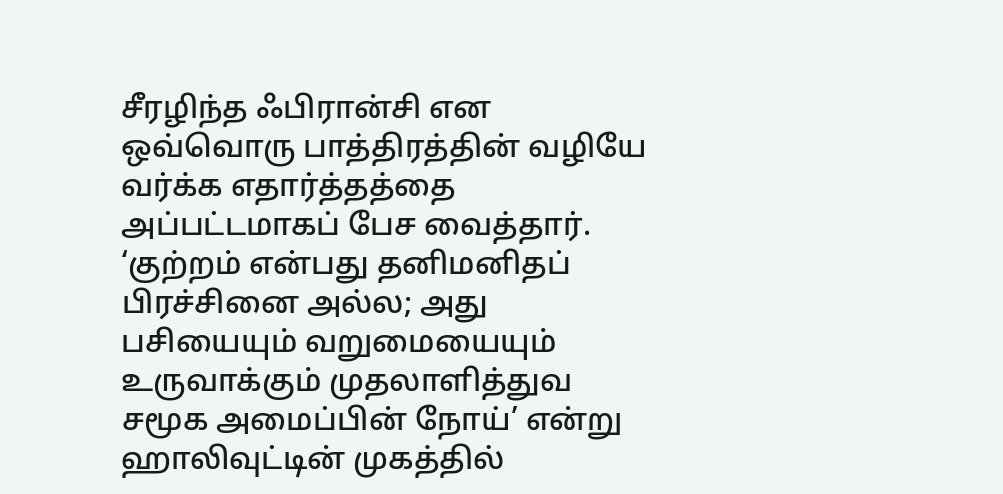சீரழிந்த ஃபிரான்சி என ஒவ்வொரு பாத்திரத்தின் வழியே வர்க்க எதார்த்தத்தை அப்பட்டமாகப் பேச வைத்தார்.
‘குற்றம் என்பது தனிமனிதப் பிரச்சினை அல்ல; அது பசியையும் வறுமையையும் உருவாக்கும் முதலாளித்துவ சமூக அமைப்பின் நோய்’ என்று ஹாலிவுட்டின் முகத்தில்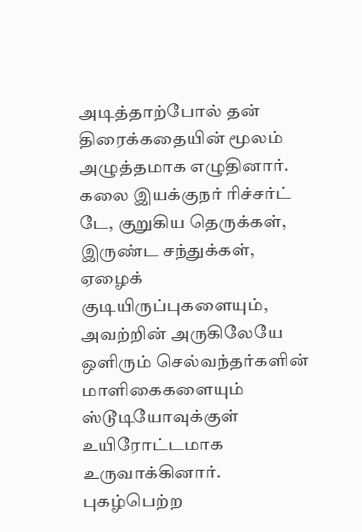அடித்தாற்போல் தன் திரைக்கதையின் மூலம் அழுத்தமாக எழுதினார்.
கலை இயக்குநர் ரிச்சர்ட் டே, குறுகிய தெருக்கள், இருண்ட சந்துக்கள், ஏழைக் குடியிருப்புகளையும், அவற்றின் அருகிலேயே ஒளிரும் செல்வந்தர்களின் மாளிகைகளையும் ஸ்டூடியோவுக்குள் உயிரோட்டமாக உருவாக்கினார்.
புகழ்பெற்ற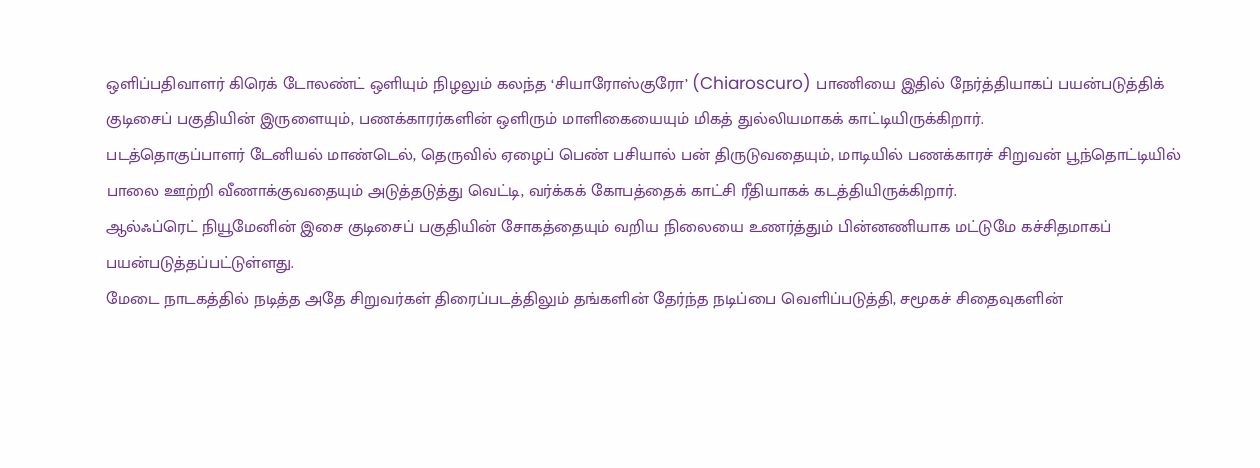ஒளிப்பதிவாளர் கிரெக் டோலண்ட் ஒளியும் நிழலும் கலந்த ‘சியாரோஸ்குரோ’ (Chiaroscuro) பாணியை இதில் நேர்த்தியாகப் பயன்படுத்திக் குடிசைப் பகுதியின் இருளையும், பணக்காரர்களின் ஒளிரும் மாளிகையையும் மிகத் துல்லியமாகக் காட்டியிருக்கிறார்.
படத்தொகுப்பாளர் டேனியல் மாண்டெல், தெருவில் ஏழைப் பெண் பசியால் பன் திருடுவதையும், மாடியில் பணக்காரச் சிறுவன் பூந்தொட்டியில் பாலை ஊற்றி வீணாக்குவதையும் அடுத்தடுத்து வெட்டி, வர்க்கக் கோபத்தைக் காட்சி ரீதியாகக் கடத்தியிருக்கிறார்.
ஆல்ஃப்ரெட் நியூமேனின் இசை குடிசைப் பகுதியின் சோகத்தையும் வறிய நிலையை உணர்த்தும் பின்னணியாக மட்டுமே கச்சிதமாகப் பயன்படுத்தப்பட்டுள்ளது.
மேடை நாடகத்தில் நடித்த அதே சிறுவர்கள் திரைப்படத்திலும் தங்களின் தேர்ந்த நடிப்பை வெளிப்படுத்தி, சமூகச் சிதைவுகளின்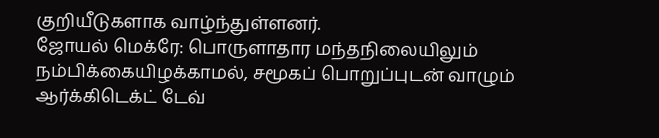குறியீடுகளாக வாழ்ந்துள்ளனர்.
ஜோயல் மெக்ரே: பொருளாதார மந்தநிலையிலும் நம்பிக்கையிழக்காமல், சமூகப் பொறுப்புடன் வாழும் ஆர்க்கிடெக்ட் டேவ்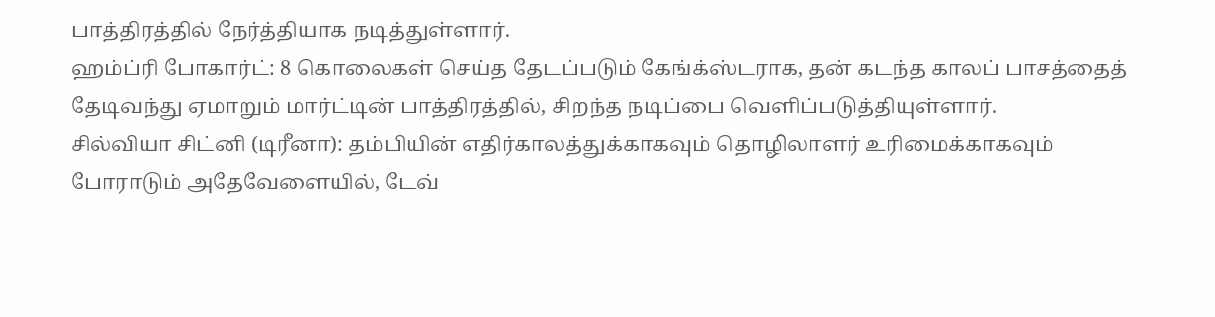பாத்திரத்தில் நேர்த்தியாக நடித்துள்ளார்.
ஹம்ப்ரி போகார்ட்: 8 கொலைகள் செய்த தேடப்படும் கேங்க்ஸ்டராக, தன் கடந்த காலப் பாசத்தைத் தேடிவந்து ஏமாறும் மார்ட்டின் பாத்திரத்தில், சிறந்த நடிப்பை வெளிப்படுத்தியுள்ளார்.
சில்வியா சிட்னி (டிரீனா): தம்பியின் எதிர்காலத்துக்காகவும் தொழிலாளர் உரிமைக்காகவும் போராடும் அதேவேளையில், டேவ்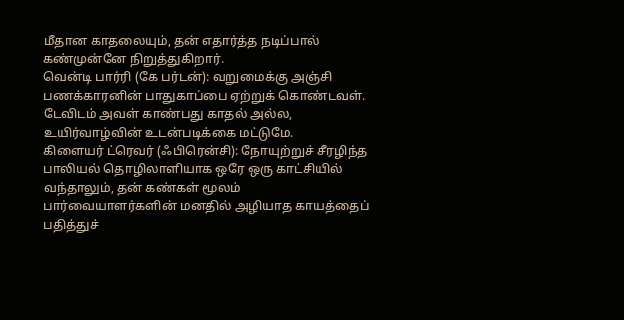மீதான காதலையும், தன் எதார்த்த நடிப்பால் கண்முன்னே நிறுத்துகிறார்.
வென்டி பார்ரி (கே பர்டன்): வறுமைக்கு அஞ்சி பணக்காரனின் பாதுகாப்பை ஏற்றுக் கொண்டவள். டேவிடம் அவள் காண்பது காதல் அல்ல, உயிர்வாழ்வின் உடன்படிக்கை மட்டுமே.
கிளையர் ட்ரெவர் (ஃபிரென்சி): நோயுற்றுச் சீரழிந்த பாலியல் தொழிலாளியாக ஒரே ஒரு காட்சியில் வந்தாலும், தன் கண்கள் மூலம் பார்வையாளர்களின் மனதில் அழியாத காயத்தைப் பதித்துச்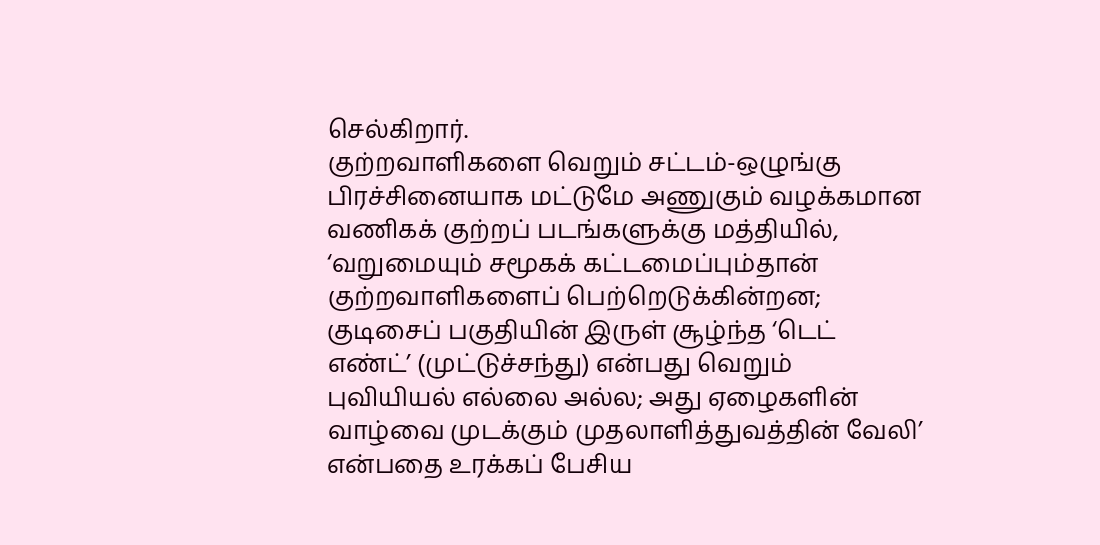செல்கிறார்.
குற்றவாளிகளை வெறும் சட்டம்-ஒழுங்கு பிரச்சினையாக மட்டுமே அணுகும் வழக்கமான வணிகக் குற்றப் படங்களுக்கு மத்தியில், ‘வறுமையும் சமூகக் கட்டமைப்பும்தான் குற்றவாளிகளைப் பெற்றெடுக்கின்றன; குடிசைப் பகுதியின் இருள் சூழ்ந்த ‘டெட் எண்ட்’ (முட்டுச்சந்து) என்பது வெறும் புவியியல் எல்லை அல்ல; அது ஏழைகளின் வாழ்வை முடக்கும் முதலாளித்துவத்தின் வேலி’ என்பதை உரக்கப் பேசிய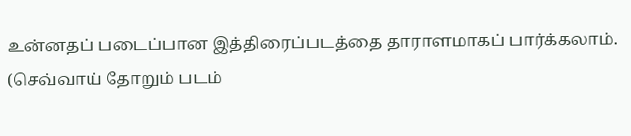உன்னதப் படைப்பான இத்திரைப்படத்தை தாராளமாகப் பார்க்கலாம்.
(செவ்வாய் தோறும் படம்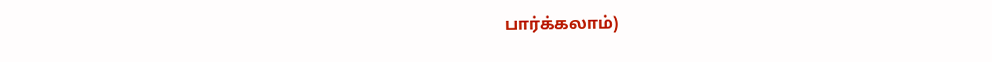பார்க்கலாம்)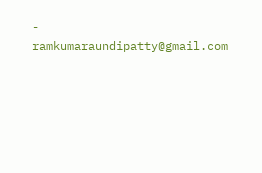- ramkumaraundipatty@gmail.com